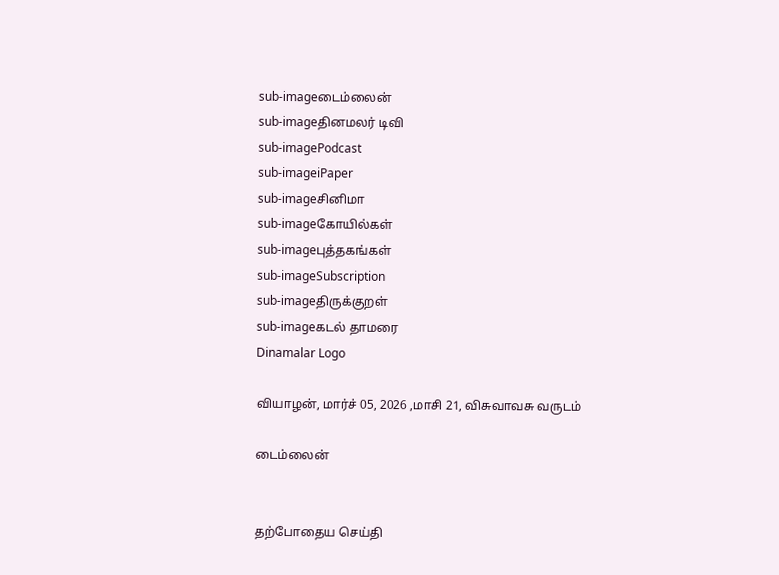sub-imageடைம்லைன்
sub-imageதினமலர் டிவி
sub-imagePodcast
sub-imageiPaper
sub-imageசினிமா
sub-imageகோயில்கள்
sub-imageபுத்தகங்கள்
sub-imageSubscription
sub-imageதிருக்குறள்
sub-imageகடல் தாமரை
Dinamalar Logo

வியாழன், மார்ச் 05, 2026 ,மாசி 21, விசுவாவசு வருடம்

டைம்லைன்


தற்போதைய செய்தி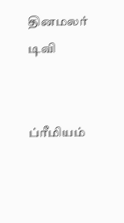தினமலர் டிவி


ப்ரீமியம்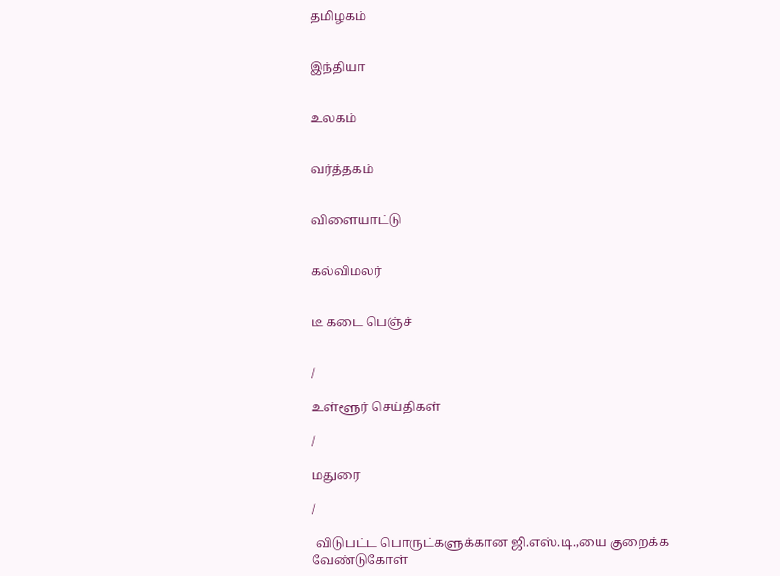தமிழகம்


இந்தியா


உலகம்


வர்த்தகம்


விளையாட்டு


கல்விமலர்


டீ கடை பெஞ்ச்


/

உள்ளூர் செய்திகள்

/

மதுரை

/

 விடுபட்ட பொருட்களுக்கான ஜி.எஸ்.டி.,யை குறைக்க வேண்டுகோள்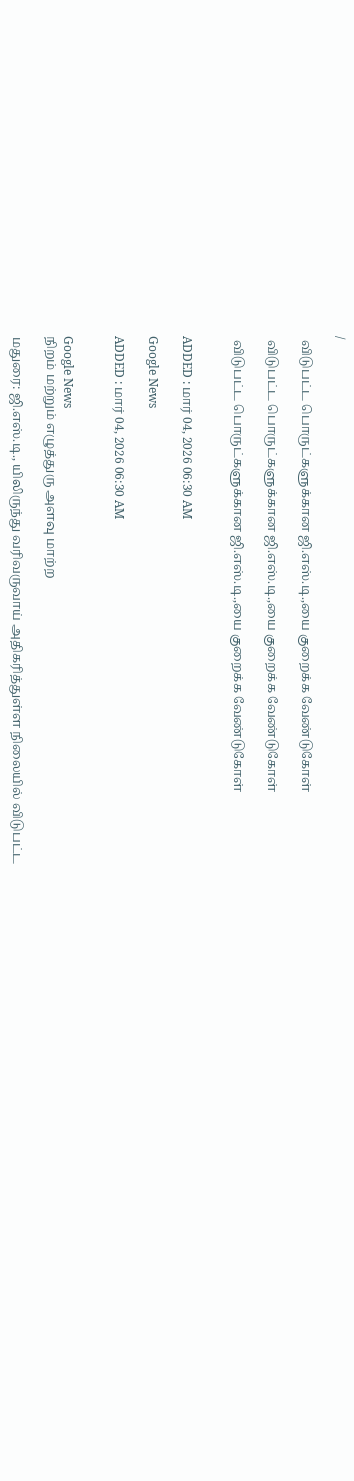/

 விடுபட்ட பொருட்களுக்கான ஜி.எஸ்.டி.,யை குறைக்க வேண்டுகோள்

 விடுபட்ட பொருட்களுக்கான ஜி.எஸ்.டி.,யை குறைக்க வேண்டுகோள்

 விடுபட்ட பொருட்களுக்கான ஜி.எஸ்.டி.,யை குறைக்க வேண்டுகோள்


ADDED : மார் 04, 2026 06:30 AM

Google News

ADDED : மார் 04, 2026 06:30 AM


Google News
நிறம் மற்றும் எழுத்துரு அளவு மாற்ற

மதுரை: ஜி.எஸ்.டி., யிலிருந்து வரிவருவாய் அதிகரித்துள்ள நிலையில் விடுபட்ட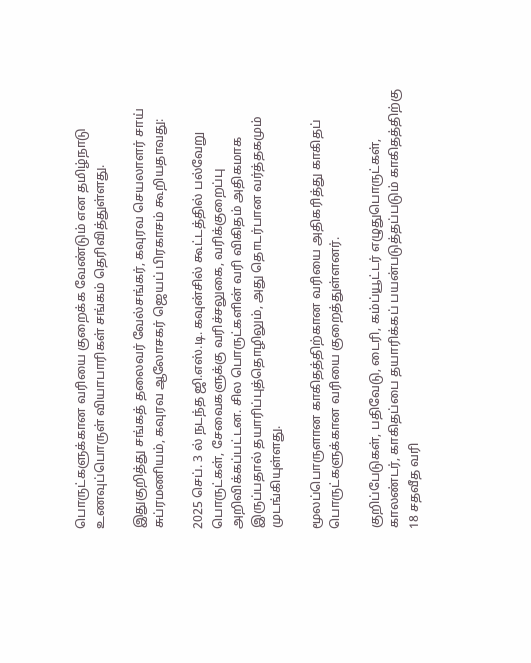பொருட்களுக்கான வரியை குறைக்க வேண்டும் என தமிழ்நாடு உணவுப்பொருள் வியாபாரிகள் சங்கம் தெரிவித்துள்ளது.

இதுகுறித்து சங்கத் தலைவர் வேல்சங்கர், கவுரவ செயலாளர் சாய் சுப்ரமணியம், கவுரவ ஆலோசகர் ஜெயப் பிரகாசம் கூறியதாவது:

2025 செப். 3 ல் நடந்த ஜி.எஸ்.டி. கவுன்சில் கூட்டத்தில் பல்வேறு பொருட்கள், சேவைகளுக்கு வரிச்சலுகை, வரிக்குறைப்பு அறிவிக்கப்பட்டன. சில பொருட்களின் வரி விகிதம் அதிகமாக இருப்பதால் தயாரிப்புத்தொழிலும், அது தொடர்பான வர்த்தகமும் முடங்கியுள்ளது.

மூலப்பொருளான காகிதத்திற்கான வரியை அதிகரித்து காகிதப் பொருட்களுக்கான வரியை குறைத்துள்ளனர்.

குறிப்பேடுகள், பதிவேடு, டைரி, கம்ப்யூட்டர் எழுதுபொருட்கள், காலண்டர், காகிதப்பை தயாரிக்கப் பயன்படுத்தப்படும் காகிதத்திற்கு 18 சதவீத வரி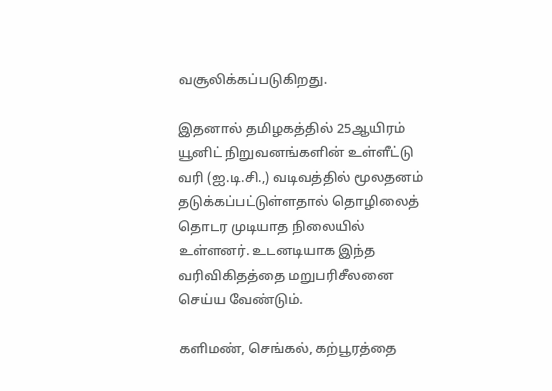வசூலிக்கப்படுகிறது.

இதனால் தமிழகத்தில் 25ஆயிரம் யூனிட் நிறுவனங்களின் உள்ளீட்டு வரி (ஐ.டி.சி.,) வடிவத்தில் மூலதனம் தடுக்கப்பட்டுள்ளதால் தொழிலைத் தொடர முடியாத நிலையில் உள்ளனர். உடனடியாக இந்த வரிவிகிதத்தை மறுபரிசீலனை செய்ய வேண்டும்.

களிமண், செங்கல், கற்பூரத்தை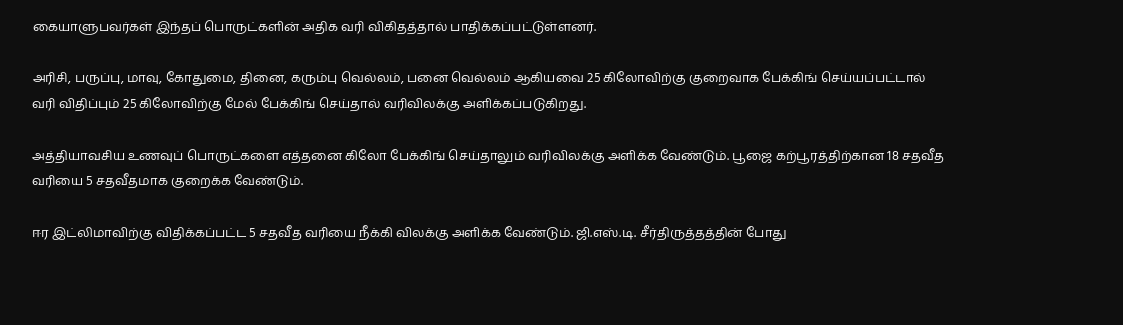கையாளுபவர்கள் இந்தப் பொருட்களின் அதிக வரி விகிதத்தால் பாதிக்கப்பட்டுள்ளனர்.

அரிசி, பருப்பு, மாவு, கோதுமை, தினை, கரும்பு வெல்லம், பனை வெல்லம் ஆகியவை 25 கிலோவிற்கு குறைவாக பேக்கிங் செய்யப்பட்டால் வரி விதிப்பும் 25 கிலோவிற்கு மேல் பேக்கிங் செய்தால் வரிவிலக்கு அளிக்கப்படுகிறது.

அத்தியாவசிய உணவுப் பொருட்களை எத்தனை கிலோ பேக்கிங் செய்தாலும் வரிவிலக்கு அளிக்க வேண்டும். பூஜை கற்பூரத்திற்கான 18 சதவீத வரியை 5 சதவீதமாக குறைக்க வேண்டும்.

ஈர இட்லிமாவிற்கு விதிக்கப்பட்ட 5 சதவீத வரியை நீக்கி விலக்கு அளிக்க வேண்டும். ஜி.எஸ்.டி. சீர்திருத்தத்தின் போது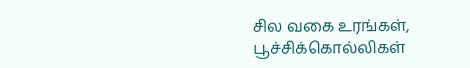சில வகை உரங்கள், பூச்சிக்கொல்லிகள்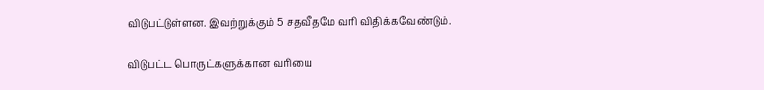விடுபட்டுள்ளன. இவற்றுக்கும் 5 சதவீதமே வரி விதிக்கவேண்டும்.

விடுபட்ட பொருட்களுக்கான வரியை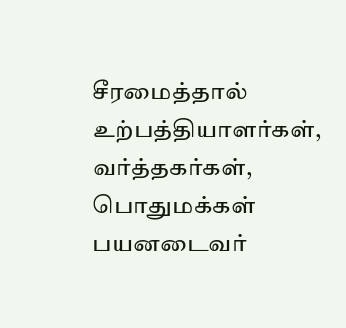சீரமைத்தால் உற்பத்தியாளர்கள், வர்த்தகர்கள், பொதுமக்கள் பயனடைவர்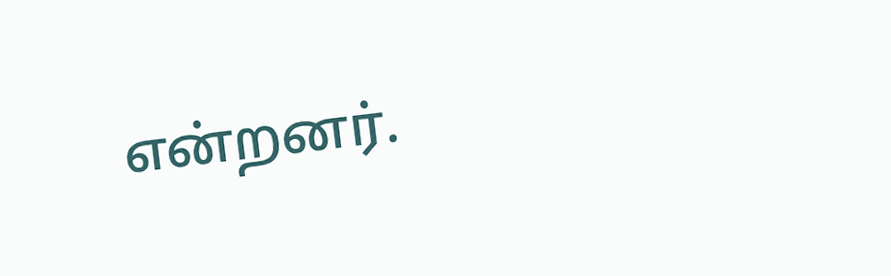என்றனர்.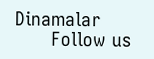Dinamalar
      Follow us